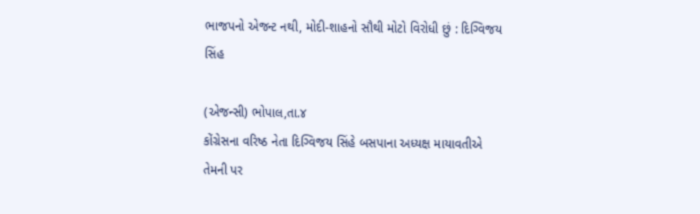ભાજપનો એજન્ટ નથી, મોદી-શાહનો સૌથી મોટો વિરોધી છું : દિગ્વિજય સિંહ

(એજન્સી) ભોપાલ,તા.૪
કોંગ્રેસના વરિષ્ઠ નેતા દિગ્વિજય સિંહે બસપાના અધ્યક્ષ માયાવતીએ તેમની પર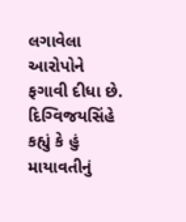લગાવેલા આરોપોને ફગાવી દીધા છે. દિગ્વિજયસિંહે કહ્યું કે હું માયાવતીનું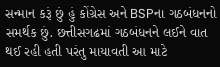સન્માન કરૂં છું હું કોંગ્રેસ અને BSPના ગઠબંધનનો સમર્થક છું. છત્તીસગઢમાં ગઠબંધનને લઈને વાત થઈ રહી હતી પરંતુ માયાવતી આ માટે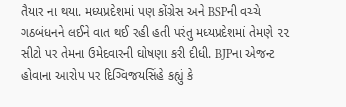તૈયાર ના થયા. મધ્યપ્રદેશમાં પણ કોંગ્રેસ અને BSPની વચ્ચે ગઠબંધનને લઈને વાત થઈ રહી હતી પરંતુ મધ્યપ્રદેશમાં તેમણે ૨૨ સીટો પર તેમના ઉમેદવારની ઘોષણા કરી દીધી. BJPના એજન્ટ હોવાના આરોપ પર દિગ્વિજયસિંહે કહ્યું કે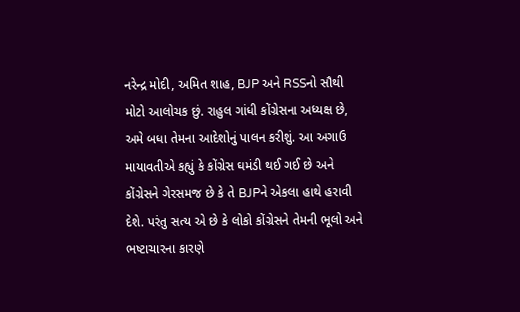નરેન્દ્ર મોદી, અમિત શાહ, BJP અને RSSનો સૌથી મોટો આલોચક છું. રાહુલ ગાંધી કોંગ્રેસના અધ્યક્ષ છે, અમે બધા તેમના આદેશોનું પાલન કરીશું. આ અગાઉ માયાવતીએ કહ્યું કે કોંગ્રેસ ઘમંડી થઈ ગઈ છે અને કોંગ્રેસને ગેરસમજ છે કે તે BJPને એકલા હાથે હરાવી દેશે. પરંતુ સત્ય એ છે કે લોકો કોંગ્રેસને તેમની ભૂલો અને ભષ્ટાચારના કારણે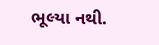ભૂલ્યા નથી.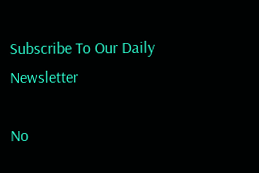Subscribe To Our Daily Newsletter

No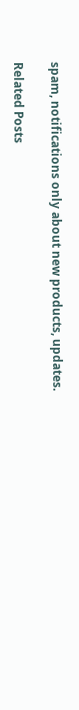spam, notifications only about new products, updates.

Related Posts